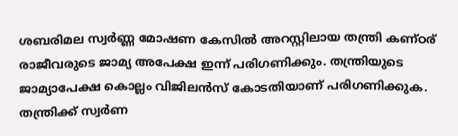ശബരിമല സ്വർണ്ണ മോഷണ കേസിൽ അറസ്റ്റിലായ തന്ത്രി കണ്ഠര് രാജീവരുടെ ജാമ്യ അപേക്ഷ ഇന്ന് പരിഗണിക്കും. തന്ത്രിയുടെ ജാമ്യാപേക്ഷ കൊല്ലം വിജിലൻസ് കോടതിയാണ് പരിഗണിക്കുക. തന്ത്രിക്ക് സ്വർണ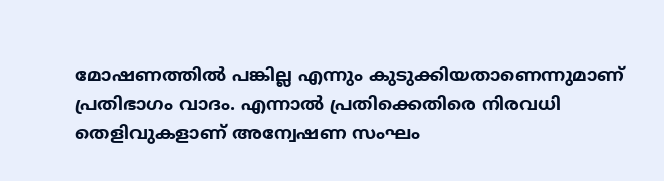മോഷണത്തിൽ പങ്കില്ല എന്നും കുടുക്കിയതാണെന്നുമാണ് പ്രതിഭാഗം വാദം. എന്നാൽ പ്രതിക്കെതിരെ നിരവധി തെളിവുകളാണ് അന്വേഷണ സംഘം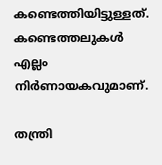കണ്ടെത്തിയിട്ടുള്ളത്. കണ്ടെത്തലുകൾ എല്ലം നിർണായകവുമാണ്.

തന്ത്രി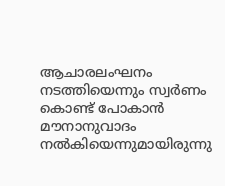ആചാരലംഘനം നടത്തിയെന്നും സ്വർണം കൊണ്ട് പോകാൻ മൗനാനുവാദം നൽകിയെന്നുമായിരുന്നു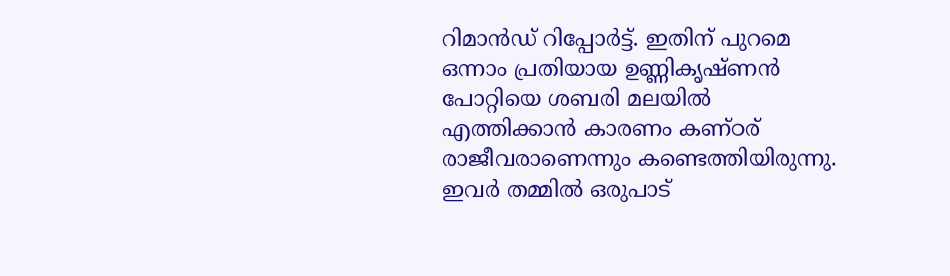റിമാൻഡ് റിപ്പോർട്ട്. ഇതിന് പുറമെ ഒന്നാം പ്രതിയായ ഉണ്ണികൃഷ്ണൻ പോറ്റിയെ ശബരി മലയിൽ എത്തിക്കാൻ കാരണം കണ്ഠര് രാജീവരാണെന്നും കണ്ടെത്തിയിരുന്നു. ഇവർ തമ്മിൽ ഒരുപാട്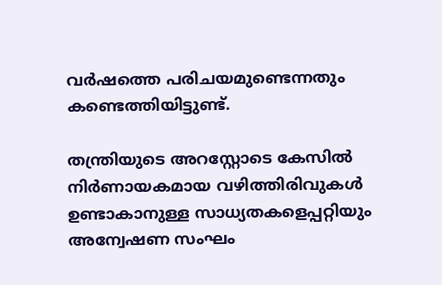വർഷത്തെ പരിചയമുണ്ടെന്നതും കണ്ടെത്തിയിട്ടുണ്ട്.

തന്ത്രിയുടെ അറസ്റ്റോടെ കേസിൽ നിർണായകമായ വഴിത്തിരിവുകൾ ഉണ്ടാകാനുള്ള സാധ്യതകളെപ്പറ്റിയും അന്വേഷണ സംഘം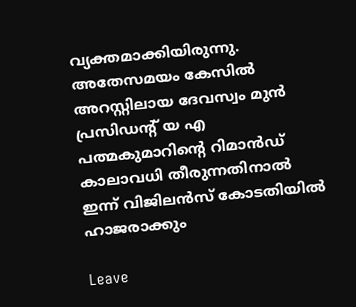വ്യക്തമാക്കിയിരുന്നു. അതേസമയം കേസിൽ അറസ്റ്റിലായ ദേവസ്വം മുൻ പ്രസിഡന്റ് യ എ പത്മകുമാറിന്റെ റിമാൻഡ് കാലാവധി തീരുന്നതിനാൽ ഇന്ന് വിജിലൻസ് കോടതിയിൽ ഹാജരാക്കും

Leave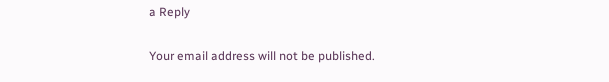a Reply

Your email address will not be published.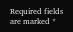Required fields are marked *